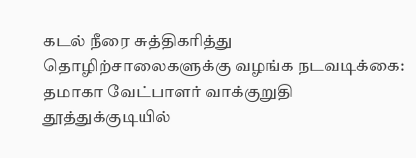கடல் நீரை சுத்திகரித்து தொழிற்சாலைகளுக்கு வழங்க நடவடிக்கை: தமாகா வேட்பாளர் வாக்குறுதி
தூத்துக்குடியில்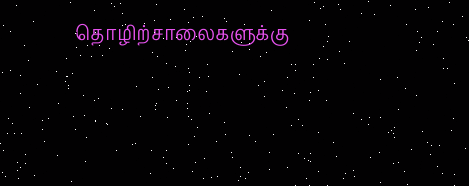தொழிற்சாலைகளுக்கு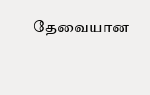தேவையான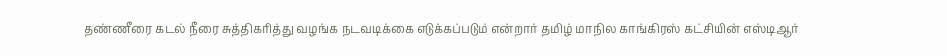தண்ணீரை கடல் நீரை சுத்திகரித்து வழங்க நடவடிக்கை எடுக்கப்படும் என்றார் தமிழ் மாநில காங்கிரஸ் கட்சியின் எஸ்டிஆர்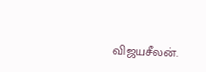விஜயசீலன்.